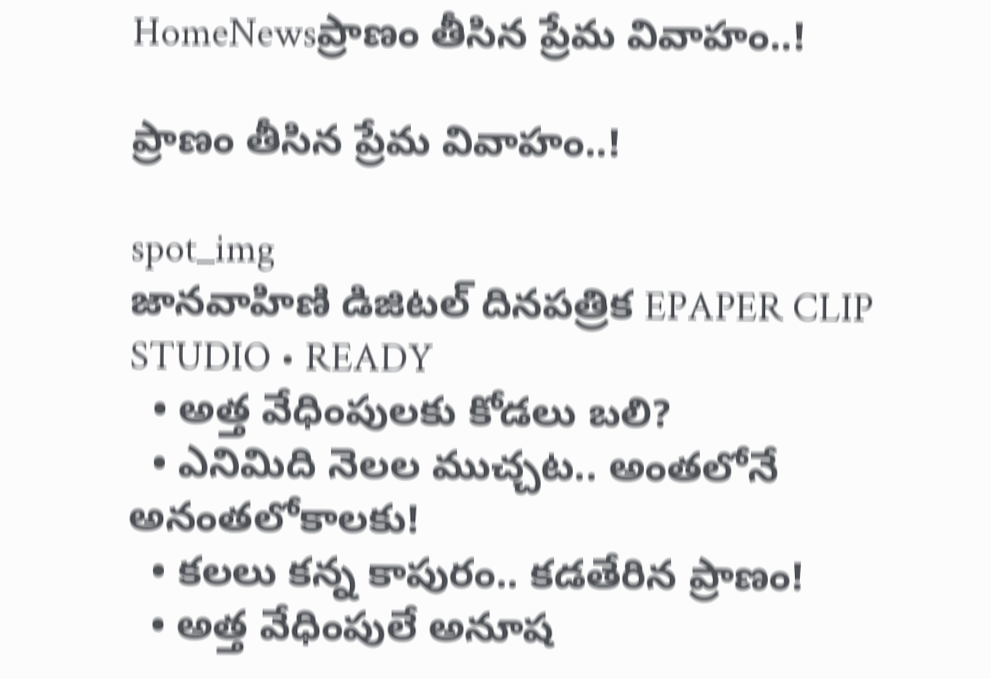HomeNewsప్రాణం తీసిన ప్రేమ వివాహం..!

ప్రాణం తీసిన ప్రేమ వివాహం..!

spot_img
జానవాహిణి డిజిటల్ దినపత్రిక EPAPER CLIP STUDIO • READY
  • అత్త వేధింపులకు కోడలు బలి?
  • ఎనిమిది నెలల ముచ్చట.. అంతలోనే అనంతలోకాలకు!
  • కలలు కన్న కాపురం.. కడతేరిన ప్రాణం!
  • అత్త వేధింపులే అనూష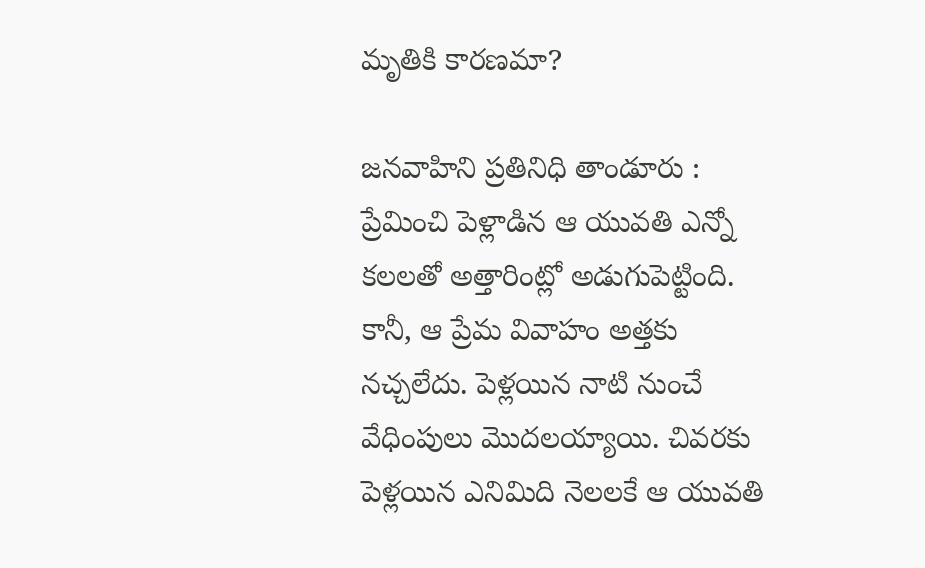మృతికి కారణమా?

జనవాహిని ప్రతినిధి తాండూరు :   ప్రేమించి పెళ్లాడిన ఆ యువతి ఎన్నో కలలతో అత్తారింట్లో అడుగుపెట్టింది. కానీ, ఆ ప్రేమ వివాహం అత్తకు నచ్చలేదు. పెళ్లయిన నాటి నుంచే వేధింపులు మొదలయ్యాయి. చివరకు పెళ్లయిన ఎనిమిది నెలలకే ఆ యువతి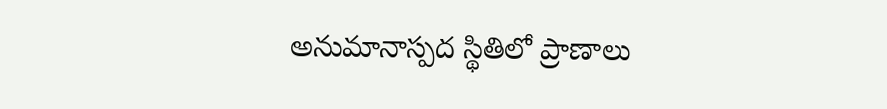అనుమానాస్పద స్థితిలో ప్రాణాలు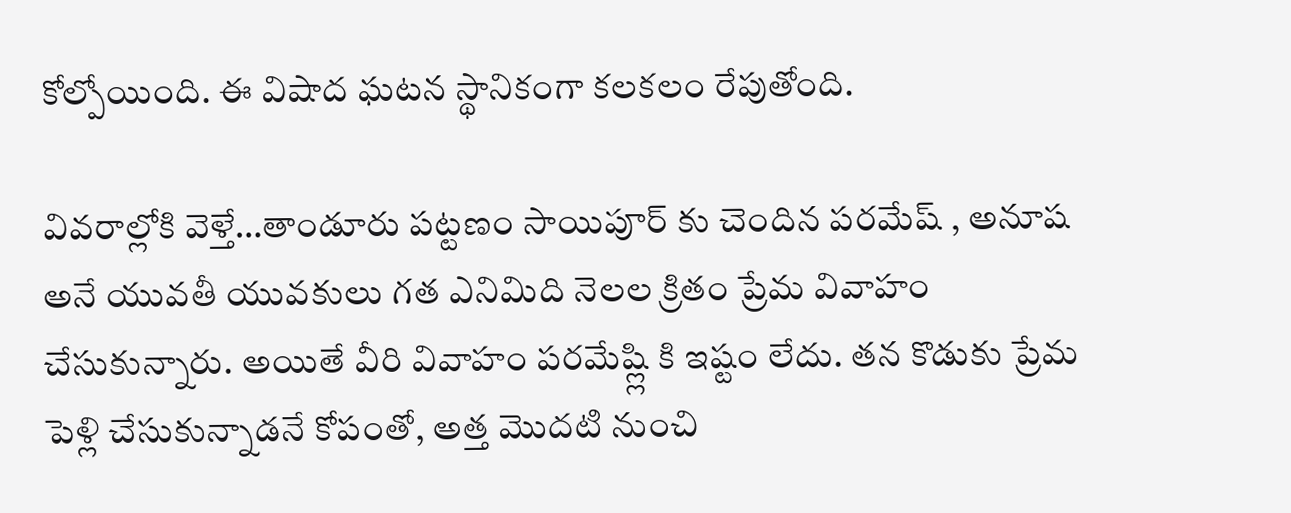కోల్పోయింది. ఈ విషాద ఘటన స్థానికంగా కలకలం రేపుతోంది.

వివరాల్లోకి వెళ్తే…తాండూరు పట్టణం సాయిపూర్ కు చెందిన పరమేష్ , అనూష అనే యువతీ యువకులు గత ఎనిమిది నెలల క్రితం ప్రేమ వివాహం చేసుకున్నారు. అయితే వీరి వివాహం పరమేష్ల్లి కి ఇష్టం లేదు. తన కొడుకు ప్రేమ పెళ్లి చేసుకున్నాడనే కోపంతో, అత్త మొదటి నుంచి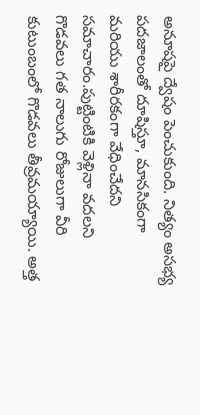అనూషపై ద్వేషం పెంచుకుంది. నిత్యం అసభ్య పదజాలంతో దూషిస్తూ, మానసికంగా మరియు శారీరకంగా వేధించేదని సమాచారం.పుట్టింటికి వెళ్లినా వదలని గొడవలు గత నాలుగు రోజులుగా వీరి కుటుంబంలో గొడవలు తీవ్రమయ్యాయి. అత్త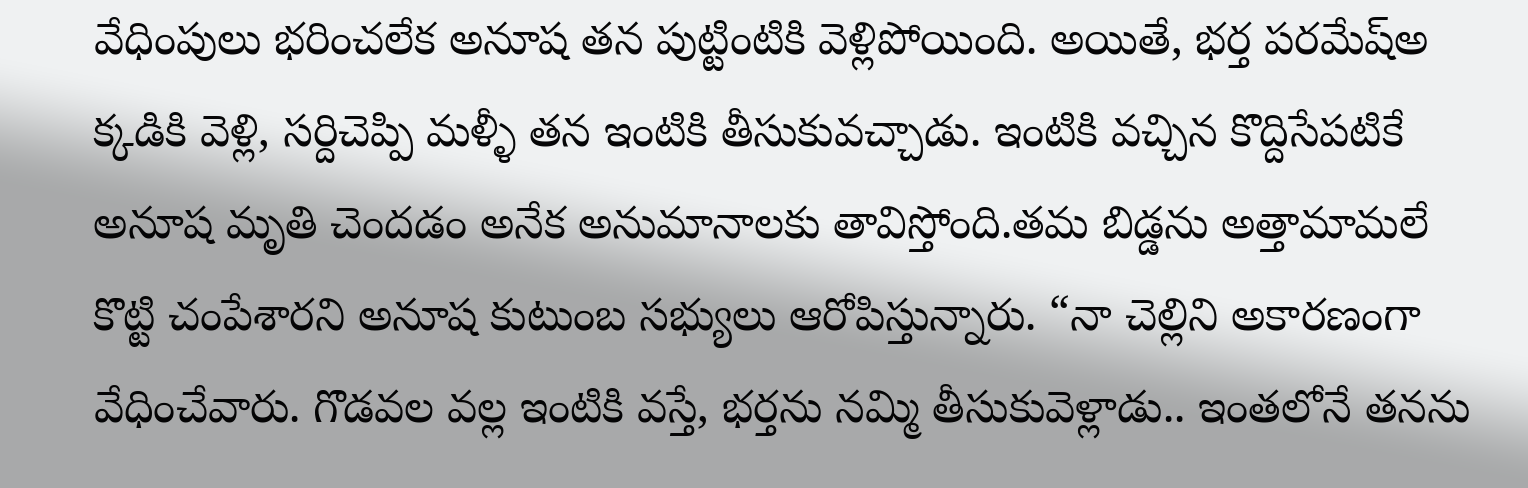వేధింపులు భరించలేక అనూష తన పుట్టింటికి వెళ్లిపోయింది. అయితే, భర్త పరమేష్అ క్కడికి వెళ్లి, సర్దిచెప్పి మళ్ళీ తన ఇంటికి తీసుకువచ్చాడు. ఇంటికి వచ్చిన కొద్దిసేపటికే అనూష మృతి చెందడం అనేక అనుమానాలకు తావిస్తోంది.తమ బిడ్డను అత్తామామలే కొట్టి చంపేశారని అనూష కుటుంబ సభ్యులు ఆరోపిస్తున్నారు. “నా చెల్లిని అకారణంగా వేధించేవారు. గొడవల వల్ల ఇంటికి వస్తే, భర్తను నమ్మి తీసుకువెళ్లాడు.. ఇంతలోనే తనను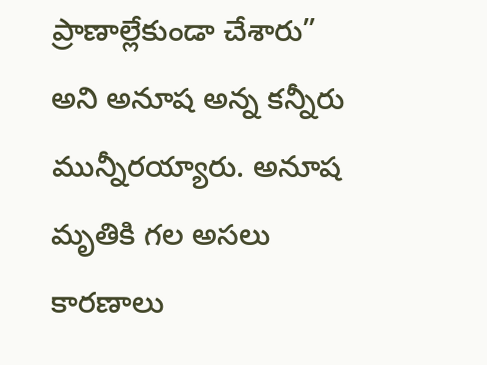ప్రాణాల్లేకుండా చేశారు” అని అనూష అన్న కన్నీరు మున్నీరయ్యారు. అనూష మృతికి గల అసలు కారణాలు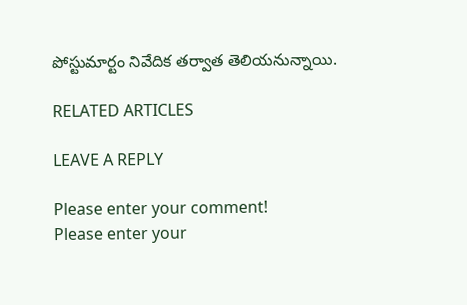పోస్టుమార్టం నివేదిక తర్వాత తెలియనున్నాయి.

RELATED ARTICLES

LEAVE A REPLY

Please enter your comment!
Please enter your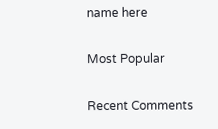name here

Most Popular

Recent Comments